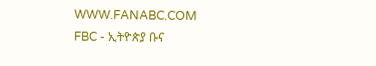WWW.FANABC.COM
FBC - ኢትዮጵያ ቡና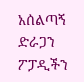አሰልጣኝ ድራጋን ፖፓዲችን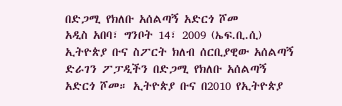በድጋሚ የክለቡ አሰልጣኝ አድርጎ ሾመ
አዲስ አበባ፣ ግንቦት 14፣ 2009 (ኤፍ.ቢ.ሲ) ኢትዮጵያ ቡና ስፖርት ክለብ ሰርቢያዊው አሰልጣኝ ድራገን ፖፓዲችን በድጋሚ የክለቡ አሰልጣኝ አድርጎ ሾመ። ኢትዮጵያ ቡና በ2010 የኢትዮጵያ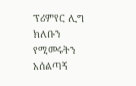ፕሪምየር ሊግ ክለቡን የሚመሩትን አሰልጣኝ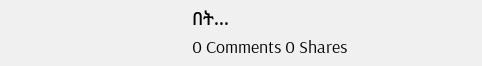በት...
0 Comments 0 Shares